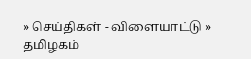» செய்திகள் - விளையாட்டு » தமிழகம்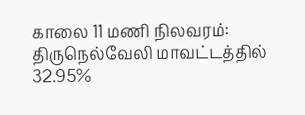காலை 11 மணி நிலவரம்: திருநெல்வேலி மாவட்டத்தில் 32.95%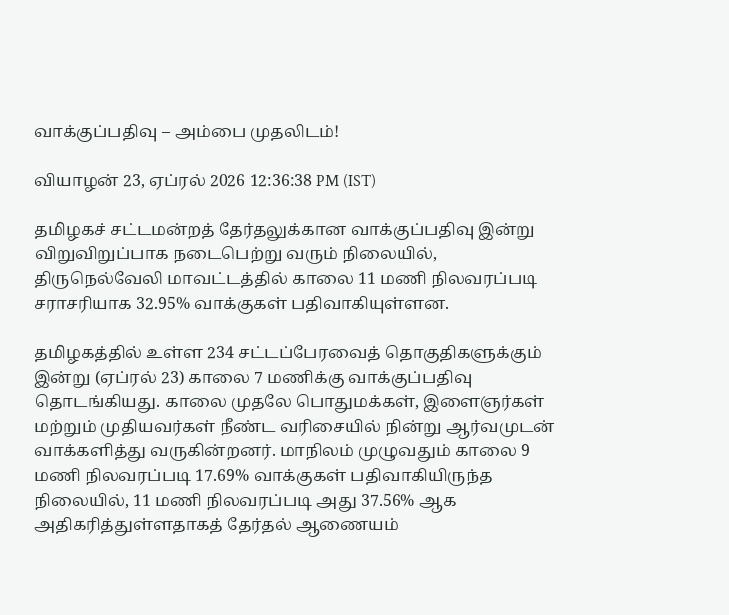வாக்குப்பதிவு – அம்பை முதலிடம்!

வியாழன் 23, ஏப்ரல் 2026 12:36:38 PM (IST)

தமிழகச் சட்டமன்றத் தேர்தலுக்கான வாக்குப்பதிவு இன்று விறுவிறுப்பாக நடைபெற்று வரும் நிலையில், திருநெல்வேலி மாவட்டத்தில் காலை 11 மணி நிலவரப்படி சராசரியாக 32.95% வாக்குகள் பதிவாகியுள்ளன.

தமிழகத்தில் உள்ள 234 சட்டப்பேரவைத் தொகுதிகளுக்கும் இன்று (ஏப்ரல் 23) காலை 7 மணிக்கு வாக்குப்பதிவு தொடங்கியது. காலை முதலே பொதுமக்கள், இளைஞர்கள் மற்றும் முதியவர்கள் நீண்ட வரிசையில் நின்று ஆர்வமுடன் வாக்களித்து வருகின்றனர். மாநிலம் முழுவதும் காலை 9 மணி நிலவரப்படி 17.69% வாக்குகள் பதிவாகியிருந்த நிலையில், 11 மணி நிலவரப்படி அது 37.56% ஆக அதிகரித்துள்ளதாகத் தேர்தல் ஆணையம்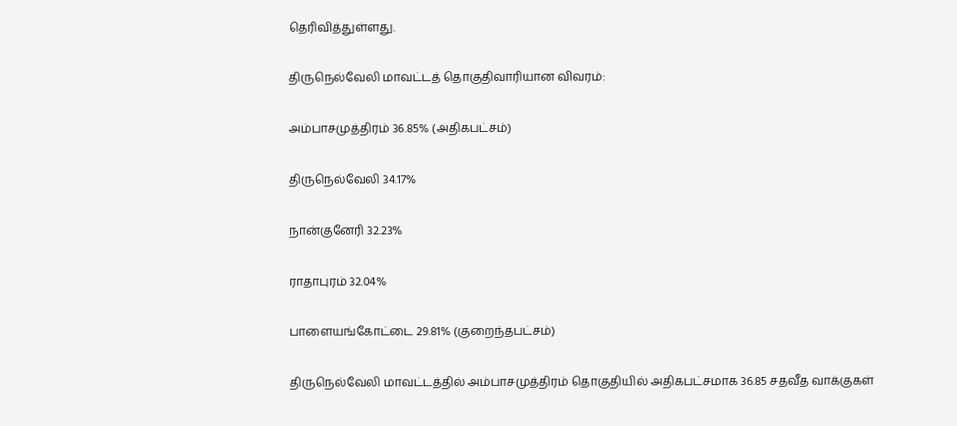தெரிவித்துள்ளது.

திருநெல்வேலி மாவட்டத் தொகுதிவாரியான விவரம்:

அம்பாசமுத்திரம் 36.85% (அதிகபட்சம்)

திருநெல்வேலி 34.17%

நான்குனேரி 32.23%

ராதாபுரம் 32.04%

பாளையங்கோட்டை 29.81% (குறைந்தபட்சம்)

திருநெல்வேலி மாவட்டத்தில் அம்பாசமுத்திரம் தொகுதியில் அதிகபட்சமாக 36.85 சதவீத வாக்குகள்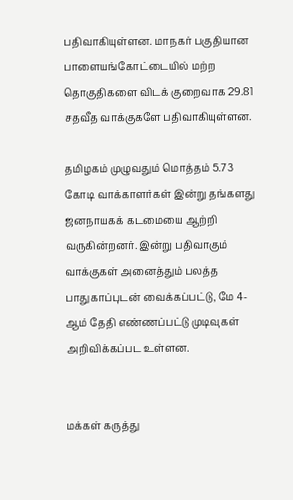பதிவாகியுள்ளன. மாநகர் பகுதியான பாளையங்கோட்டையில் மற்ற தொகுதிகளை விடக் குறைவாக 29.81 சதவீத வாக்குகளே பதிவாகியுள்ளன.

தமிழகம் முழுவதும் மொத்தம் 5.73 கோடி வாக்காளர்கள் இன்று தங்களது ஜனநாயகக் கடமையை ஆற்றி வருகின்றனர். இன்று பதிவாகும் வாக்குகள் அனைத்தும் பலத்த பாதுகாப்புடன் வைக்கப்பட்டு, மே 4-ஆம் தேதி எண்ணப்பட்டு முடிவுகள் அறிவிக்கப்பட உள்ளன.


மக்கள் கருத்து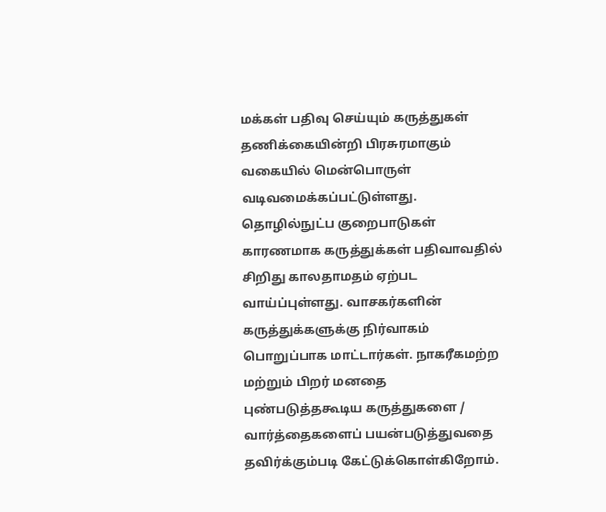மக்கள் பதிவு செய்யும் கருத்துகள் தணிக்கையின்றி பிரசுரமாகும் வகையில் மென்பொருள் வடிவமைக்கப்பட்டுள்ளது. தொழில்நுட்ப குறைபாடுகள் காரணமாக கருத்துக்கள் பதிவாவதில் சிறிது காலதாமதம் ஏற்பட வாய்ப்புள்ளது. வாசகர்களின் கருத்துக்களுக்கு நிர்வாகம் பொறுப்பாக மாட்டார்கள். நாகரீகமற்ற மற்றும் பிறர் மனதை புண்படுத்தகூடிய கருத்துகளை / வார்த்தைகளைப் பயன்படுத்துவதை தவிர்க்கும்படி கேட்டுக்கொள்கிறோம்.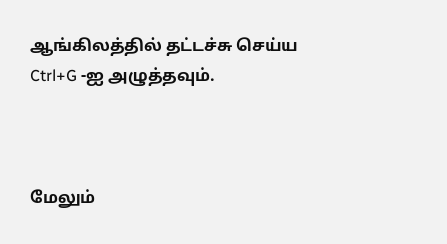ஆங்கிலத்தில் தட்டச்சு செய்ய Ctrl+G -ஐ அழுத்தவும்.



மேலும்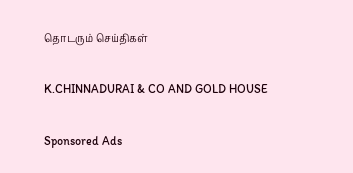தொடரும் செய்திகள்

K.CHINNADURAI & CO AND GOLD HOUSE

Sponsored Ads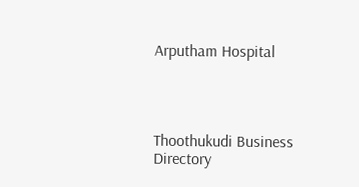Arputham Hospital




Thoothukudi Business Directory